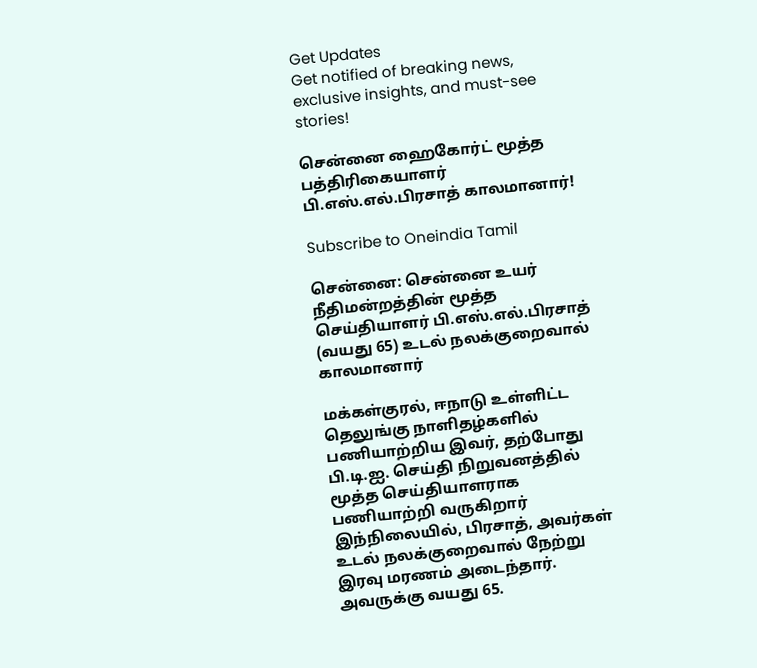Get Updates
Get notified of breaking news, exclusive insights, and must-see stories!

சென்னை ஹைகோர்ட் மூத்த பத்திரிகையாளர் பி.எஸ்.எல்.பிரசாத் காலமானார்!

Subscribe to Oneindia Tamil

சென்னை: சென்னை உயர் நீதிமன்றத்தின் மூத்த செய்தியாளர் பி.எஸ்.எல்.பிரசாத் (வயது 65) உடல் நலக்குறைவால் காலமானார்

மக்கள்குரல், ஈநாடு உள்ளிட்ட தெலுங்கு நாளிதழ்களில் பணியாற்றிய இவர், தற்போது பி.டி.ஐ. செய்தி நிறுவனத்தில் மூத்த செய்தியாளராக பணியாற்றி வருகிறார் இந்நிலையில், பிரசாத், அவர்கள் உடல் நலக்குறைவால் நேற்று இரவு மரணம் அடைந்தார். அவருக்கு வயது 65.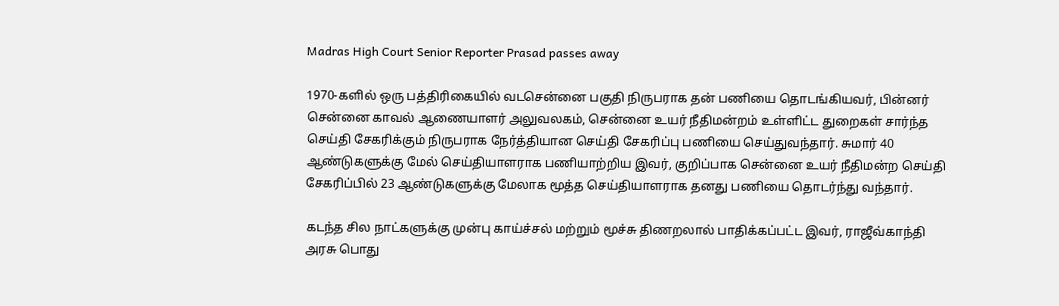Madras High Court Senior Reporter Prasad passes away

1970-களில் ஒரு பத்திரிகையில் வடசென்னை பகுதி நிருபராக தன் பணியை தொடங்கியவர், பின்னர் சென்னை காவல் ஆணையாளர் அலுவலகம், சென்னை உயர் நீதிமன்றம் உள்ளிட்ட துறைகள் சார்ந்த செய்தி சேகரிக்கும் நிருபராக நேர்த்தியான செய்தி சேகரிப்பு பணியை செய்துவந்தார். சுமார் 40 ஆண்டுகளுக்கு மேல் செய்தியாளராக பணியாற்றிய இவர், குறிப்பாக சென்னை உயர் நீதிமன்ற செய்தி சேகரிப்பில் 23 ஆண்டுகளுக்கு மேலாக மூத்த செய்தியாளராக தனது பணியை தொடர்ந்து வந்தார்.

கடந்த சில நாட்களுக்கு முன்பு காய்ச்சல் மற்றும் மூச்சு திணறலால் பாதிக்கப்பட்ட இவர், ராஜீவ்காந்தி அரசு பொது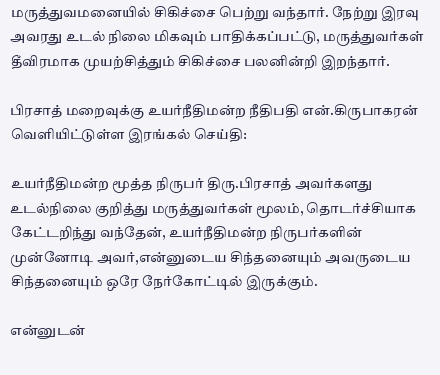மருத்துவமனையில் சிகிச்சை பெற்று வந்தார். நேற்று இரவு அவரது உடல் நிலை மிகவும் பாதிக்கப்பட்டு, மருத்துவர்கள் தீவிரமாக முயற்சித்தும் சிகிச்சை பலனின்றி இறந்தார்.

பிரசாத் மறைவுக்கு உயர்நீதிமன்ற நீதிபதி என்.கிருபாகரன் வெளியிட்டுள்ள இரங்கல் செய்தி:

உயர்நீதிமன்ற மூத்த நிருபர் திரு.பிரசாத் அவர்களது உடல்நிலை குறித்து மருத்துவர்கள் மூலம், தொடர்ச்சியாக கேட்டறிந்து வந்தேன், உயர்நீதிமன்ற நிருபர்களின் முன்னோடி அவர்,என்னுடைய சிந்தனையும் அவருடைய சிந்தனையும் ஒரே நேர்கோட்டில் இருக்கும்.

என்னுடன்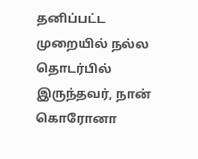தனிப்பட்ட முறையில் நல்ல தொடர்பில் இருந்தவர், நான் கொரோனா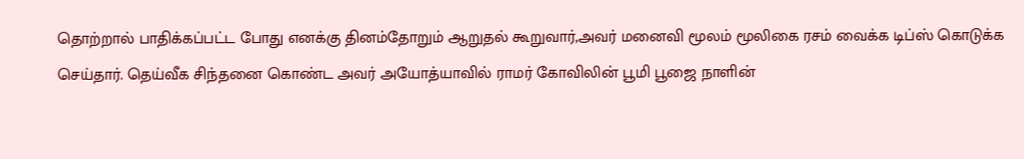தொற்றால் பாதிக்கப்பட்ட போது எனக்கு தினம்தோறும் ஆறுதல் கூறுவார்,அவர் மனைவி மூலம் மூலிகை ரசம் வைக்க டிப்ஸ் கொடுக்க செய்தார். தெய்வீக சிந்தனை கொண்ட அவர் அயோத்யாவில் ராமர் கோவிலின் பூமி பூஜை நாளின்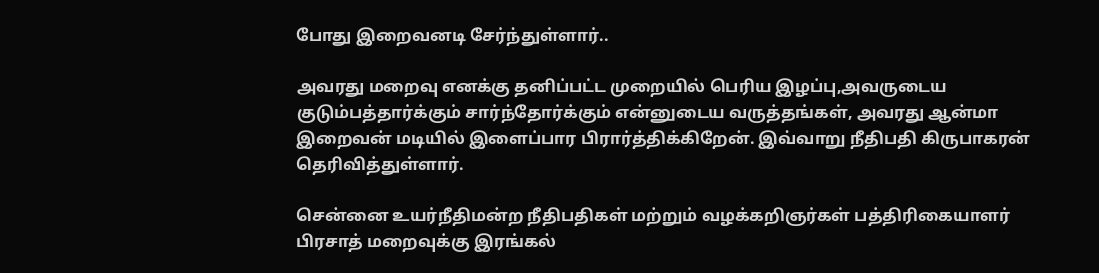போது இறைவனடி சேர்ந்துள்ளார்..

அவரது மறைவு எனக்கு தனிப்பட்ட முறையில் பெரிய இழப்பு,அவருடைய குடும்பத்தார்க்கும் சார்ந்தோர்க்கும் என்னுடைய வருத்தங்கள், அவரது ஆன்மா இறைவன் மடியில் இளைப்பார பிரார்த்திக்கிறேன். இவ்வாறு நீதிபதி கிருபாகரன் தெரிவித்துள்ளார்.

சென்னை உயர்நீதிமன்ற நீதிபதிகள் மற்றும் வழக்கறிஞர்கள் பத்திரிகையாளர் பிரசாத் மறைவுக்கு இரங்கல்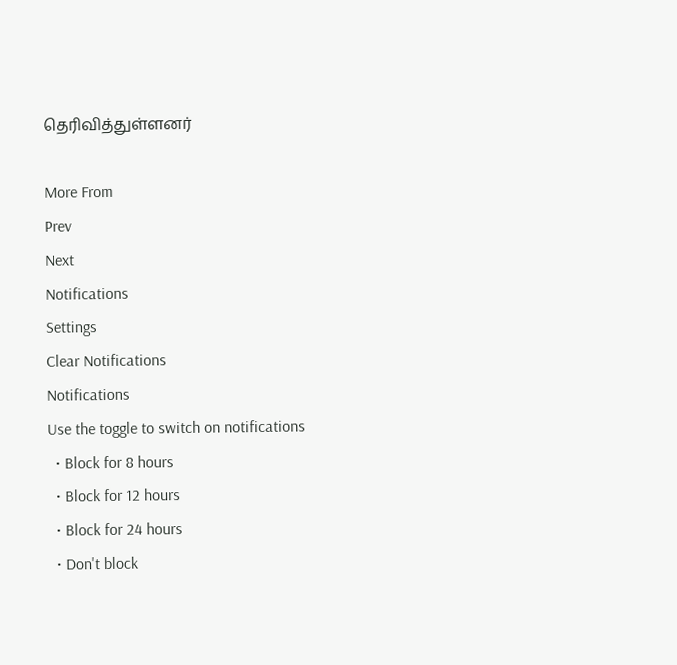தெரிவித்துள்ளனர்

More From
Prev
Next
Notifications
Settings
Clear Notifications
Notifications
Use the toggle to switch on notifications
  • Block for 8 hours
  • Block for 12 hours
  • Block for 24 hours
  • Don't block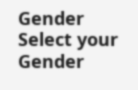Gender
Select your Gender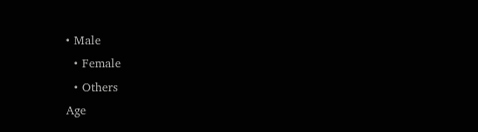• Male
  • Female
  • Others
Age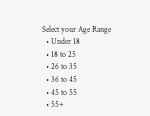Select your Age Range
  • Under 18
  • 18 to 25
  • 26 to 35
  • 36 to 45
  • 45 to 55
  • 55+